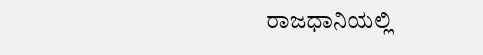ರಾಜಧಾನಿಯಲ್ಲಿ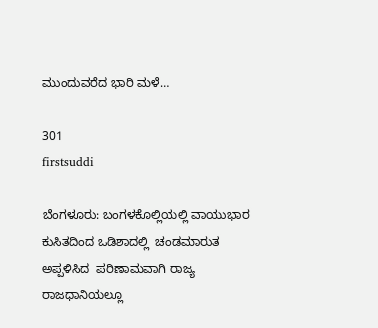ಮುಂದುವರೆದ ಭಾರಿ ಮಳೆ…

301
firstsuddi

ಬೆಂಗಳೂರು: ಬಂಗಳಕೊಲ್ಲಿಯಲ್ಲಿ ವಾಯುಭಾರ ಕುಸಿತದಿಂದ ಒಡಿಶಾದಲ್ಲಿ  ಚಂಡಮಾರುತ ಅಪ್ಪಳಿಸಿದ  ಪರಿಣಾಮವಾಗಿ ರಾಜ್ಯ ರಾಜಧಾನಿಯಲ್ಲೂ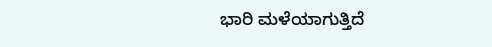ಭಾರಿ ಮಳೆಯಾಗುತ್ತಿದೆ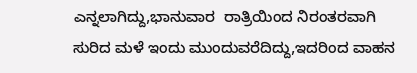ಎನ್ನಲಾಗಿದ್ದು,ಭಾನುವಾರ  ರಾತ್ರಿಯಿಂದ ನಿರಂತರವಾಗಿ ಸುರಿದ ಮಳೆ ಇಂದು ಮುಂದುವರೆದಿದ್ದು,ಇದರಿಂದ ವಾಹನ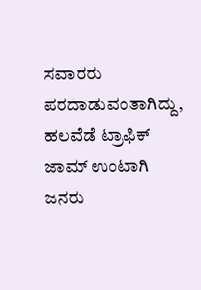ಸವಾರರು ಪರದಾಡುವಂತಾಗಿದ್ದು, ಹಲವೆಡೆ ಟ್ರಾಫಿಕ್ ಜಾಮ್ ಉಂಟಾಗಿ ಜನರು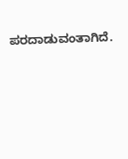ಪರದಾಡುವಂತಾಗಿದೆ.